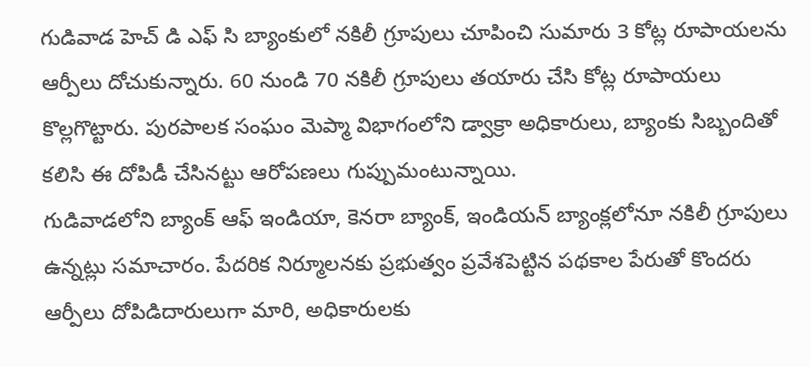గుడివాడ హెచ్ డి ఎఫ్ సి బ్యాంకులో నకిలీ గ్రూపులు చూపించి సుమారు 3 కోట్ల రూపాయలను ఆర్పీలు దోచుకున్నారు. 60 నుండి 70 నకిలీ గ్రూపులు తయారు చేసి కోట్ల రూపాయలు కొల్లగొట్టారు. పురపాలక సంఘం మెప్మా విభాగంలోని డ్వాక్రా అధికారులు, బ్యాంకు సిబ్బందితో కలిసి ఈ దోపిడీ చేసినట్టు ఆరోపణలు గుప్పుమంటున్నాయి.
గుడివాడలోని బ్యాంక్ ఆఫ్ ఇండియా, కెనరా బ్యాంక్, ఇండియన్ బ్యాంక్లలోనూ నకిలీ గ్రూపులు ఉన్నట్లు సమాచారం. పేదరిక నిర్మూలనకు ప్రభుత్వం ప్రవేశపెట్టిన పథకాల పేరుతో కొందరు ఆర్పీలు దోపిడిదారులుగా మారి, అధికారులకు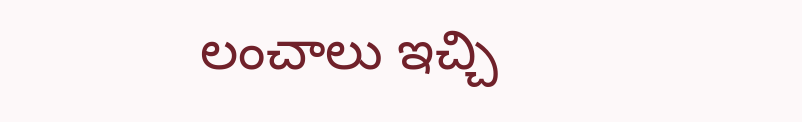లంచాలు ఇచ్చి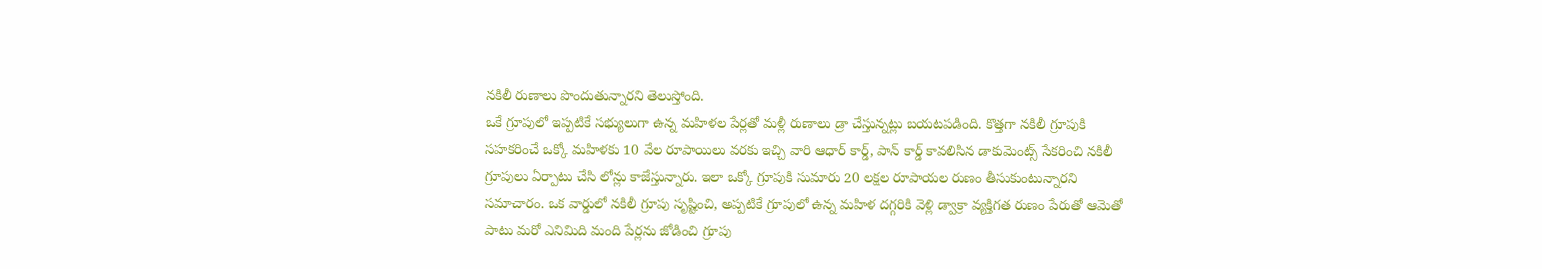నకిలీ రుణాలు పొందుతున్నారని తెలుస్తోంది.
ఒకే గ్రూపులో ఇప్పటికే సభ్యులుగా ఉన్న మహిళల పేర్లతో మళ్లీ రుణాలు డ్రా చేస్తున్నట్లు బయటపడింది. కొత్తగా నకిలీ గ్రూపుకి సహకరించే ఒక్కో మహిళకు 10 వేల రూపాయిలు వరకు ఇచ్చి వారి ఆధార్ కార్డ్, పాన్ కార్డ్ కావలిసిన డాకుమెంట్స్ సేకరించి నకిలీ గ్రూపులు ఏర్పాటు చేసి లోన్లు కాజేస్తున్నారు. ఇలా ఒక్కో గ్రూపుకి సుమారు 20 లక్షల రూపాయల రుణం తీసుకుంటున్నారని సమాచారం. ఒక వార్డులో నకిలీ గ్రూపు సృష్టించి, అప్పటికే గ్రూపులో ఉన్న మహిళ దగ్గరికి వెళ్లి డ్వాక్రా వ్యక్తిగత రుణం పేరుతో ఆమెతో పాటు మరో ఎనిమిది మంది పేర్లను జోడించి గ్రూపు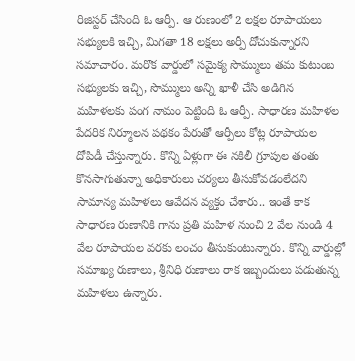రిజిస్టర్ చేసింది ఓ ఆర్పీ. ఆ రుణంలో 2 లక్షల రూపాయలు సభ్యులకి ఇచ్చి, మిగతా 18 లక్షలు అర్పీ దోచుకున్నారని సమాచారం. మరొక వార్డులో సమైక్య సొమ్ములు తమ కుటుంబ సభ్యులకు ఇచ్చి, సొమ్ములు అన్ని ఖాళీ చేసి అడిగిన మహిళలకు పంగ నామం పెట్టింది ఓ ఆర్పీ. సాధారణ మహిళల పేదరిక నిర్మూలన పథకం పేరుతో ఆర్పీలు కోట్ల రూపాయల దోపిడీ చేస్తున్నారు. కొన్ని ఏళ్లుగా ఈ నకిలీ గ్రూపుల తంతు కొనసాగుతున్నా అధికారులు చర్యలు తీసుకోవడంలేదని సామాన్య మహిళలు ఆవేదన వ్యక్తం చేశారు.. ఇంతే కాక సాధారణ రుణానికి గాను ప్రతి మహిళ నుంచి 2 వేల నుండి 4 వేల రూపాయల వరకు లంచం తీసుకుంటున్నారు. కొన్ని వార్డుల్లో సమాఖ్య రుణాలు, శ్రీనిధి రుణాలు రాక ఇబ్బందులు పడుతున్న మహిళలు ఉన్నారు.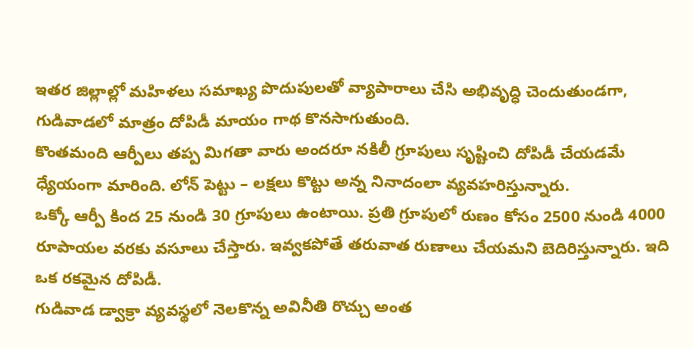ఇతర జిల్లాల్లో మహిళలు సమాఖ్య పొదుపులతో వ్యాపారాలు చేసి అభివృద్ధి చెందుతుండగా, గుడివాడలో మాత్రం దోపిడీ మాయం గాథ కొనసాగుతుంది.
కొంతమంది ఆర్పీలు తప్ప మిగతా వారు అందరూ నకిలీ గ్రూపులు సృష్టించి దోపిడీ చేయడమే ధ్యేయంగా మారింది. లోన్ పెట్టు – లక్షలు కొట్టు అన్న నినాదంలా వ్యవహరిస్తున్నారు.
ఒక్కో ఆర్పీ కింద 25 నుండి 30 గ్రూపులు ఉంటాయి. ప్రతి గ్రూపులో రుణం కోసం 2500 నుండి 4000 రూపాయల వరకు వసూలు చేస్తారు. ఇవ్వకపోతే తరువాత రుణాలు చేయమని బెదిరిస్తున్నారు. ఇది ఒక రకమైన దోపిడీ.
గుడివాడ డ్వాక్రా వ్యవస్థలో నెలకొన్న అవినీతి రొచ్చు అంత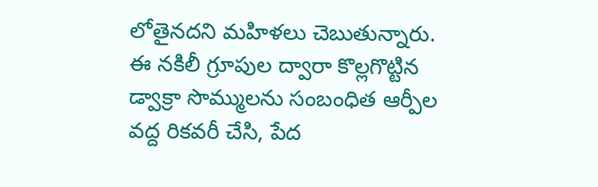లోతైనదని మహిళలు చెబుతున్నారు.
ఈ నకిలీ గ్రూపుల ద్వారా కొల్లగొట్టిన డ్వాక్రా సొమ్ములను సంబంధిత ఆర్పీల వద్ద రికవరీ చేసి, పేద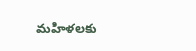మహిళలకు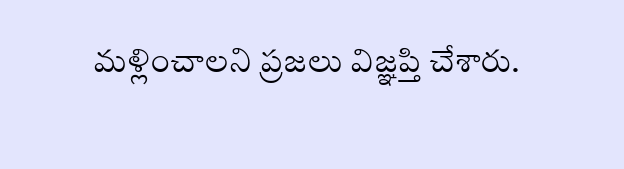మళ్లించాలని ప్రజలు విజ్ఞప్తి చేశారు.